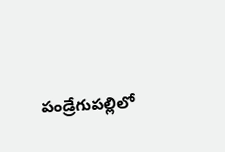పండ్రేగుపల్లిలో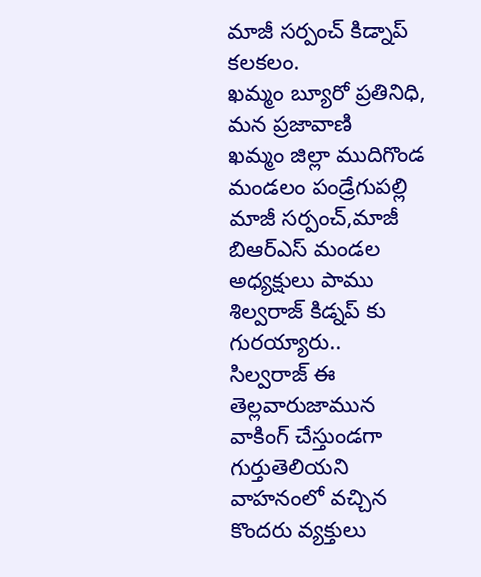మాజీ సర్పంచ్ కిడ్నాప్ కలకలం.
ఖమ్మం బ్యూరో ప్రతినిధి, మన ప్రజావాణి
ఖమ్మం జిల్లా ముదిగొండ మండలం పండ్రేగుపల్లి మాజీ సర్పంచ్,మాజీ బిఆర్ఎస్ మండల అధ్యక్షులు పాము శిల్వరాజ్ కిడ్నప్ కు గురయ్యారు..
సిల్వరాజ్ ఈ తెల్లవారుజామున వాకింగ్ చేస్తుండగా గుర్తుతెలియని వాహనంలో వచ్చిన కొందరు వ్యక్తులు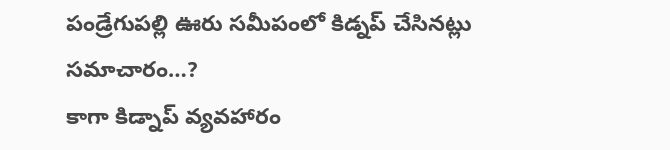పండ్రేగుపల్లి ఊరు సమీపంలో కిడ్నప్ చేసినట్లు సమాచారం…?
కాగా కిడ్నాప్ వ్యవహారం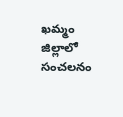ఖమ్మం జిల్లాలో సంచలనం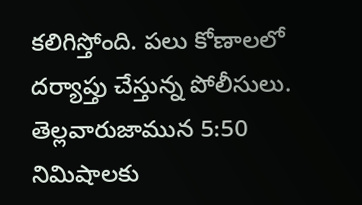కలిగిస్తోంది. పలు కోణాలలో దర్యాప్తు చేస్తున్న పోలీసులు. తెల్లవారుజామున 5:50 నిమిషాలకు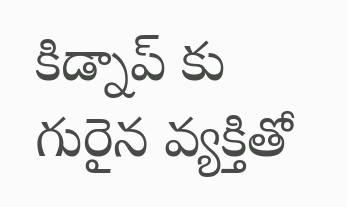కిడ్నాప్ కు గురైన వ్యక్తితో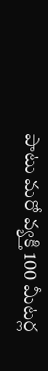పాటు మరో వ్యక్తి 100 మీటర్ల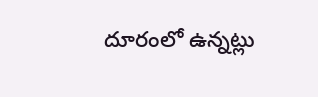దూరంలో ఉన్నట్లు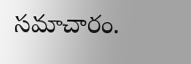సమాచారం.